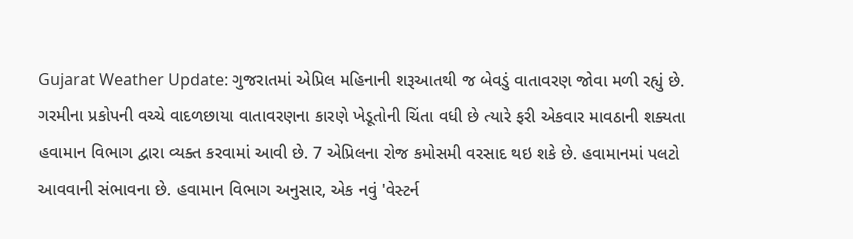Gujarat Weather Update: ગુજરાતમાં એપ્રિલ મહિનાની શરૂઆતથી જ બેવડું વાતાવરણ જોવા મળી રહ્યું છે. ગરમીના પ્રકોપની વચ્ચે વાદળછાયા વાતાવરણના કારણે ખેડૂતોની ચિંતા વધી છે ત્યારે ફરી એકવાર માવઠાની શક્યતા હવામાન વિભાગ દ્વારા વ્યક્ત કરવામાં આવી છે. 7 એપ્રિલના રોજ કમોસમી વરસાદ થઇ શકે છે. હવામાનમાં પલટો આવવાની સંભાવના છે. હવામાન વિભાગ અનુસાર, એક નવું 'વેસ્ટર્ન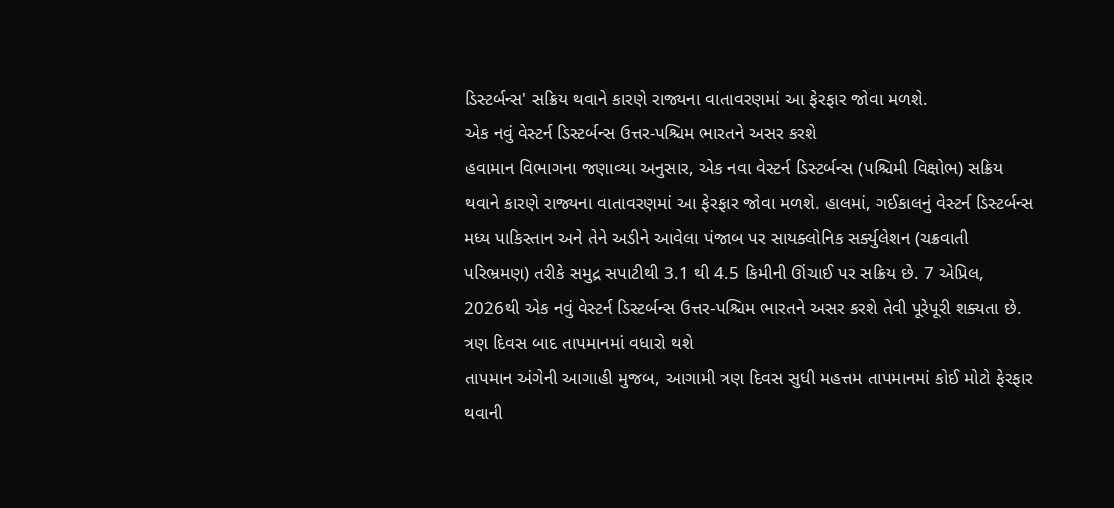ડિસ્ટર્બન્સ' સક્રિય થવાને કારણે રાજ્યના વાતાવરણમાં આ ફેરફાર જોવા મળશે.
એક નવું વેસ્ટર્ન ડિસ્ટર્બન્સ ઉત્તર-પશ્ચિમ ભારતને અસર કરશે
હવામાન વિભાગના જણાવ્યા અનુસાર, એક નવા વેસ્ટર્ન ડિસ્ટર્બન્સ (પશ્ચિમી વિક્ષોભ) સક્રિય થવાને કારણે રાજ્યના વાતાવરણમાં આ ફેરફાર જોવા મળશે. હાલમાં, ગઈકાલનું વેસ્ટર્ન ડિસ્ટર્બન્સ મધ્ય પાકિસ્તાન અને તેને અડીને આવેલા પંજાબ પર સાયક્લોનિક સર્ક્યુલેશન (ચક્રવાતી પરિભ્રમણ) તરીકે સમુદ્ર સપાટીથી 3.1 થી 4.5 કિમીની ઊંચાઈ પર સક્રિય છે. 7 એપ્રિલ, 2026થી એક નવું વેસ્ટર્ન ડિસ્ટર્બન્સ ઉત્તર-પશ્ચિમ ભારતને અસર કરશે તેવી પૂરેપૂરી શક્યતા છે.
ત્રણ દિવસ બાદ તાપમાનમાં વધારો થશે
તાપમાન અંગેની આગાહી મુજબ, આગામી ત્રણ દિવસ સુધી મહત્તમ તાપમાનમાં કોઈ મોટો ફેરફાર થવાની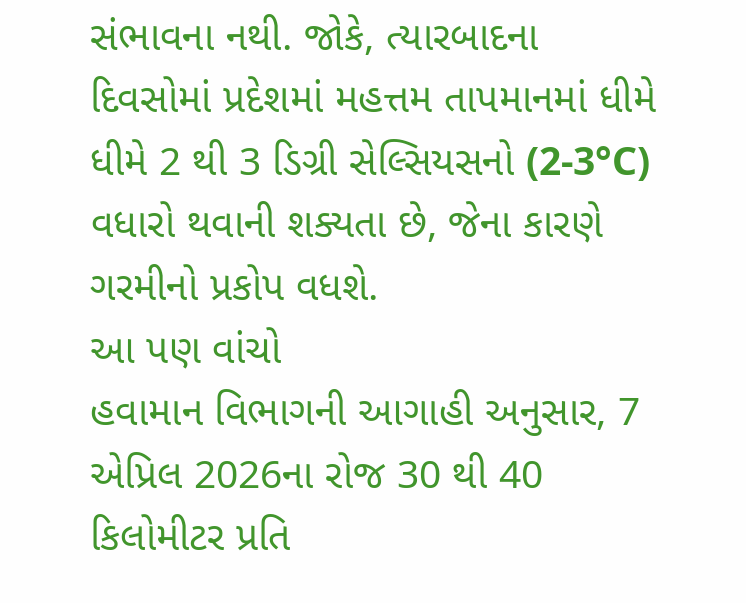સંભાવના નથી. જોકે, ત્યારબાદના દિવસોમાં પ્રદેશમાં મહત્તમ તાપમાનમાં ધીમે ધીમે 2 થી 3 ડિગ્રી સેલ્સિયસનો (2-3°C) વધારો થવાની શક્યતા છે, જેના કારણે ગરમીનો પ્રકોપ વધશે.
આ પણ વાંચો
હવામાન વિભાગની આગાહી અનુસાર, 7 એપ્રિલ 2026ના રોજ 30 થી 40 કિલોમીટર પ્રતિ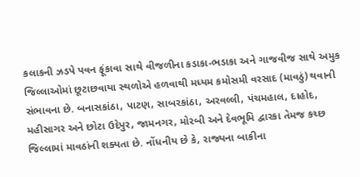કલાકની ઝડપે પવન ફૂંકાવા સાથે વીજળીના કડાકા-ભડાકા અને ગાજવીજ સાથે અમુક જિલ્લાઓમાં છૂટાછવાયા સ્થળોએ હળવાથી મધ્યમ કમોસમી વરસાદ (માવઠું) થવાની સંભાવના છે. બનાસકાંઠા, પાટણ, સાબરકાંઠા, અરવલ્લી, પંચમહાલ, દાહોદ, મહીસાગર અને છોટા ઉદેપુર, જામનગર, મોરબી અને દેવભૂમિ દ્વારકા તેમજ કચ્છ જિલ્લામાં માવઠાંની શક્યતા છે. નોંધનીય છે કે, રાજ્યના બાકીના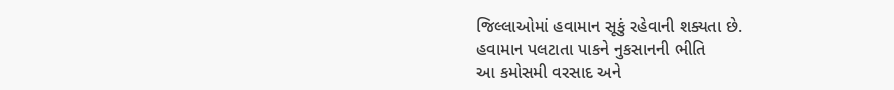જિલ્લાઓમાં હવામાન સૂકું રહેવાની શક્યતા છે.
હવામાન પલટાતા પાકને નુકસાનની ભીતિ
આ કમોસમી વરસાદ અને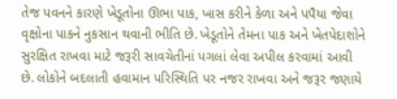તેજ પવનને કારણે ખેડૂતોના ઊભા પાક, ખાસ કરીને કેળા અને પપૈયા જેવા વૃક્ષોના પાકને નુકસાન થવાની ભીતિ છે. ખેડૂતોને તેમના પાક અને ખેતપેદાશોને સુરક્ષિત રાખવા માટે જરૂરી સાવચેતીનાં પગલાં લેવા અપીલ કરવામાં આવી છે. લોકોને બદલાતી હવામાન પરિસ્થિતિ પર નજર રાખવા અને જરૂર જણાયે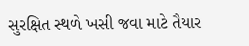સુરક્ષિત સ્થળે ખસી જવા માટે તૈયાર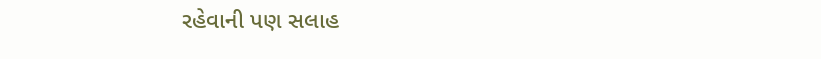રહેવાની પણ સલાહ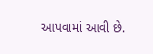આપવામાં આવી છે.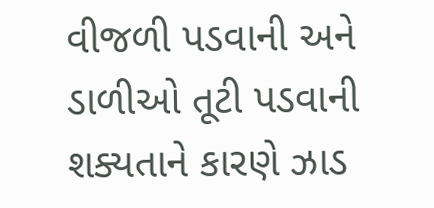વીજળી પડવાની અને ડાળીઓ તૂટી પડવાની શક્યતાને કારણે ઝાડ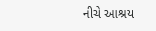નીચે આશ્રય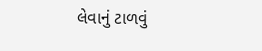લેવાનું ટાળવું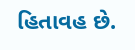હિતાવહ છે.